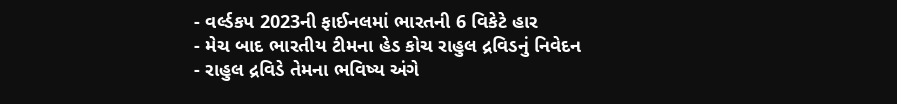- વર્લ્ડકપ 2023ની ફાઈનલમાં ભારતની 6 વિકેટે હાર
- મેચ બાદ ભારતીય ટીમના હેડ કોચ રાહુલ દ્રવિડનું નિવેદન
- રાહુલ દ્રવિડે તેમના ભવિષ્ય અંગે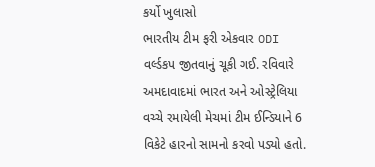કર્યો ખુલાસો
ભારતીય ટીમ ફરી એકવાર ODI વર્લ્ડકપ જીતવાનું ચૂકી ગઈ. રવિવારે અમદાવાદમાં ભારત અને ઓસ્ટ્રેલિયા વચ્ચે રમાયેલી મેચમાં ટીમ ઈન્ડિયાને 6 વિકેટે હારનો સામનો કરવો પડ્યો હતો.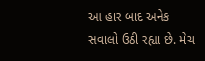આ હાર બાદ અનેક સવાલો ઉઠી રહ્યા છે. મેચ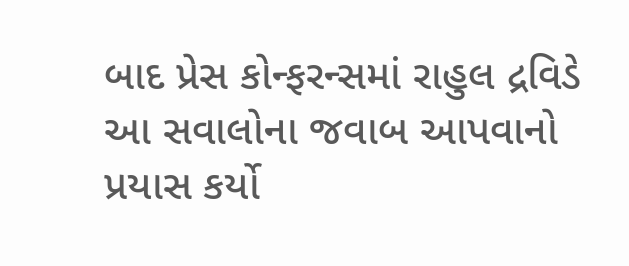બાદ પ્રેસ કોન્ફરન્સમાં રાહુલ દ્રવિડે આ સવાલોના જવાબ આપવાનો પ્રયાસ કર્યો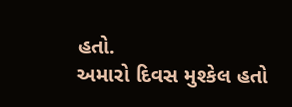હતો.
અમારો દિવસ મુશ્કેલ હતો